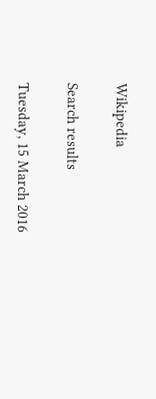Wikipedia

Search results

Tuesday, 15 March 2016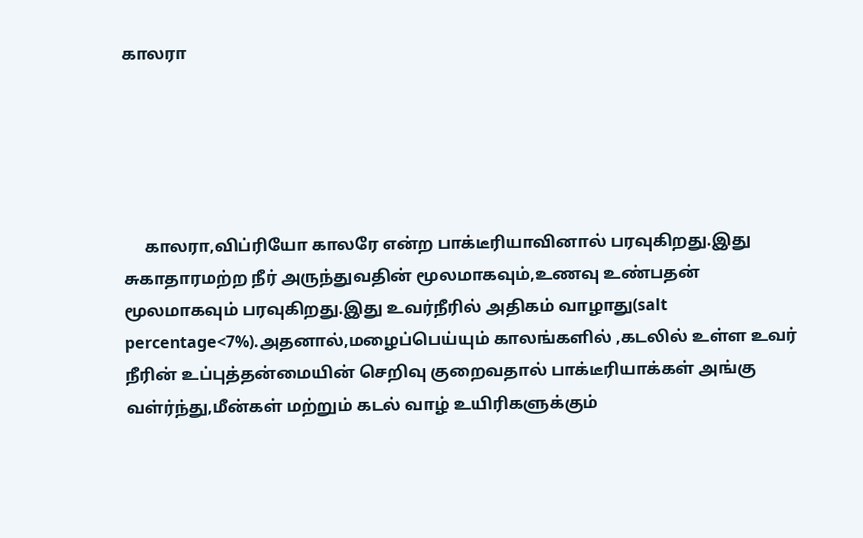காலரா





     காலரா,விப்ரியோ காலரே என்ற பாக்டீரியாவினால் பரவுகிறது.இது சுகாதாரமற்ற நீர் அருந்துவதின் மூலமாகவும்,உணவு உண்பதன் மூலமாகவும் பரவுகிறது.இது உவர்நீரில் அதிகம் வாழாது(salt percentage<7%).அதனால்,மழைப்பெய்யும் காலங்களில் ,கடலில் உள்ள உவர் நீரின் உப்புத்தன்மையின் செறிவு குறைவதால் பாக்டீரியாக்கள் அங்கு வள்ர்ந்து,மீன்கள் மற்றும் கடல் வாழ் உயிரிகளுக்கும்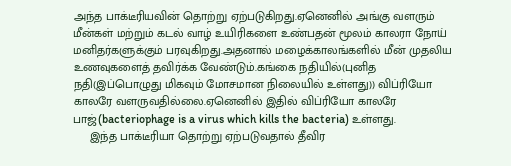அந்த பாக்டீரியவின் தொற்று ஏற்படுகிறது.ஏனெனில் அங்கு வளரும் மீன்கள் மற்றும் கடல் வாழ் உயிரிகளை உண்பதன் மூலம் காலரா நோய் மனிதர்களுக்கும் பரவுகிறது.அதனால் மழைக்காலங்களில் மீன் முதலிய உணவுகளைத் தவிர்க்க வேண்டும்.கங்கை நதியில்(புனித நதி(இப்பொழுது மிகவும் மோசமான நிலையில் உள்ளது)) விப்ரியோ காலரே வளருவதில்லை.ஏனெனில் இதில் விப்ரியோ காலரே பாஜ்(bacteriophage is a virus which kills the bacteria) உள்ளது.
     இந்த பாக்டீரியா தொற்று ஏற்படுவதால் தீவிர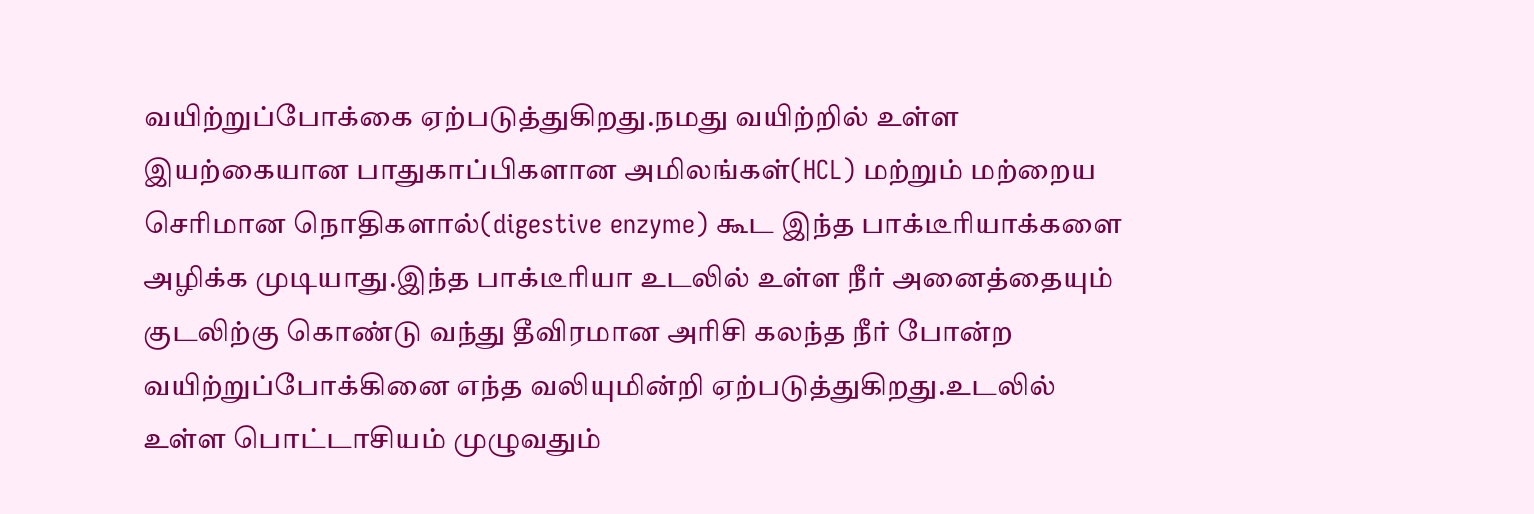வயிற்றுப்போக்கை ஏற்படுத்துகிறது.நமது வயிற்றில் உள்ள இயற்கையான பாதுகாப்பிகளான அமிலங்கள்(HCL) மற்றும் மற்றைய செரிமான நொதிகளால்(digestive enzyme) கூட இந்த பாக்டீரியாக்களை அழிக்க முடியாது.இந்த பாக்டீரியா உடலில் உள்ள நீர் அனைத்தையும் குடலிற்கு கொண்டு வந்து தீவிரமான அரிசி கலந்த நீர் போன்ற வயிற்றுப்போக்கினை எந்த வலியுமின்றி ஏற்படுத்துகிறது.உடலில் உள்ள பொட்டாசியம் முழுவதும்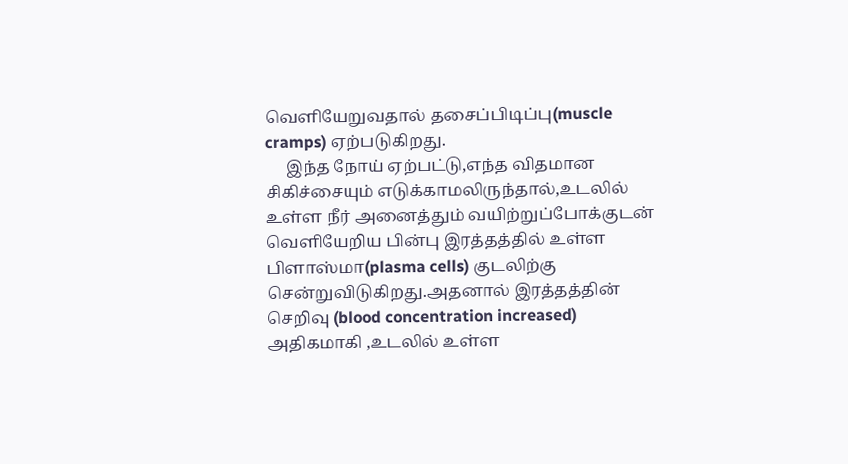வெளியேறுவதால் தசைப்பிடிப்பு(muscle cramps) ஏற்படுகிறது.
     இந்த நோய் ஏற்பட்டு,எந்த விதமான சிகிச்சையும் எடுக்காமலிருந்தால்,உடலில் உள்ள நீர் அனைத்தும் வயிற்றுப்போக்குடன் வெளியேறிய பின்பு இரத்தத்தில் உள்ள பிளாஸ்மா(plasma cells) குடலிற்கு சென்றுவிடுகிறது.அதனால் இரத்தத்தின் செறிவு (blood concentration increased) அதிகமாகி ,உடலில் உள்ள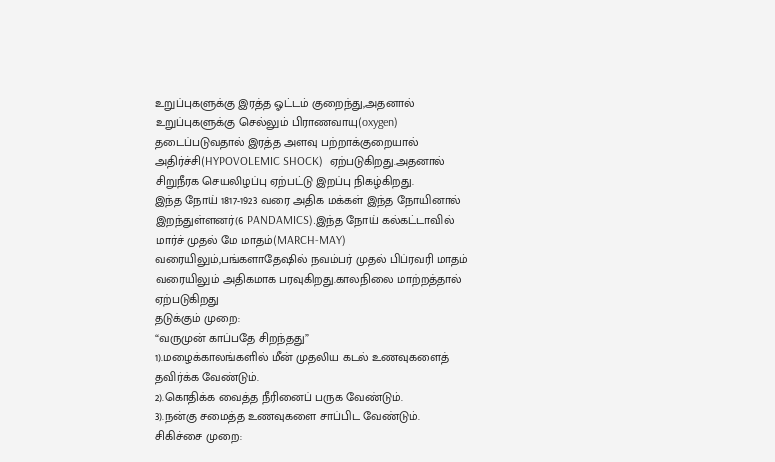உறுப்புகளுக்கு இரத்த ஓட்டம் குறைந்து,அதனால் உறுப்புகளுக்கு செல்லும் பிராணவாயு(oxygen) தடைப்படுவதால் இரத்த அளவு பற்றாக்குறையால் அதிர்ச்சி(HYPOVOLEMIC SHOCK)  ஏற்படுகிறது.அதனால் சிறுநீரக செயலிழப்பு ஏற்பட்டு இறப்பு நிகழ்கிறது.
இந்த நோய் 1817-1923 வரை அதிக மக்கள் இந்த நோயினால் இறந்துள்ளனர்(6 PANDAMICS).இந்த நோய் கல்கட்டாவில் மார்ச் முதல் மே மாதம்(MARCH-MAY) வரையிலும்,பங்களாதேஷில் நவம்பர் முதல் பிப்ரவரி மாதம் வரையிலும் அதிகமாக பரவுகிறது.காலநிலை மாற்றத்தால் ஏற்படுகிறது
தடுக்கும் முறை:
“வருமுன் காப்பதே சிறந்தது”
1).மழைக்காலங்களில் மீன் முதலிய கடல் உணவுகளைத் தவிர்க்க வேண்டும்.
2).கொதிக்க வைத்த நீரினைப் பருக வேண்டும்.
3).நன்கு சமைத்த உணவுகளை சாப்பிட வேண்டும்.
சிகிச்சை முறை: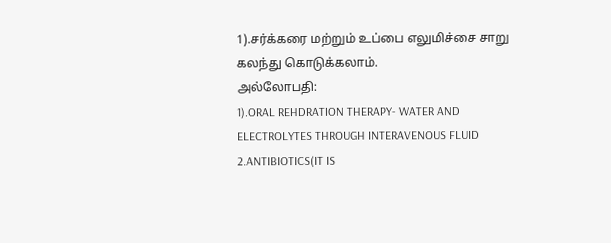1).சர்க்கரை மற்றும் உப்பை எலுமிச்சை சாறு கலந்து கொடுக்கலாம்.
அல்லோபதி:
1).ORAL REHDRATION THERAPY- WATER AND ELECTROLYTES THROUGH INTERAVENOUS FLUID
2.ANTIBIOTICS(IT IS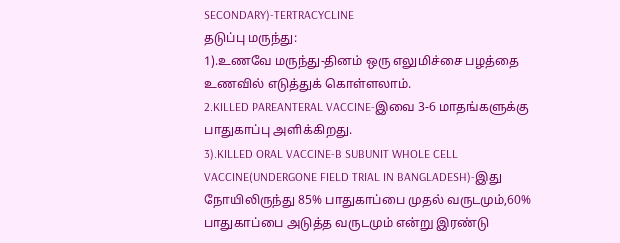SECONDARY)-TERTRACYCLINE
தடுப்பு மருந்து:
1).உணவே மருந்து-தினம் ஒரு எலுமிச்சை பழத்தை உணவில் எடுத்துக் கொள்ளலாம்.
2.KILLED PAREANTERAL VACCINE-இவை 3-6 மாதங்களுக்கு பாதுகாப்பு அளிக்கிறது.
3).KILLED ORAL VACCINE-B SUBUNIT WHOLE CELL VACCINE(UNDERGONE FIELD TRIAL IN BANGLADESH)-இது நோயிலிருந்து 85% பாதுகாப்பை முதல் வருடமும்,60% பாதுகாப்பை அடுத்த வருடமும் என்று இரண்டு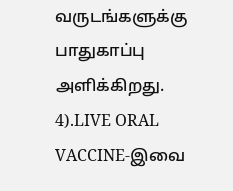வருடங்களுக்கு பாதுகாப்பு அளிக்கிறது.
4).LIVE ORAL VACCINE-இவை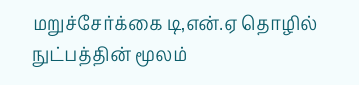மறுச்சேர்க்கை டி,என்.ஏ தொழில் நுட்பத்தின் மூலம்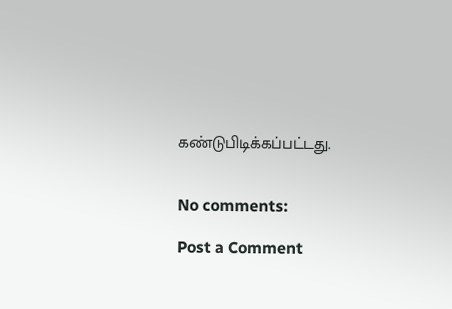கண்டுபிடிக்கப்பட்டது.


No comments:

Post a Comment